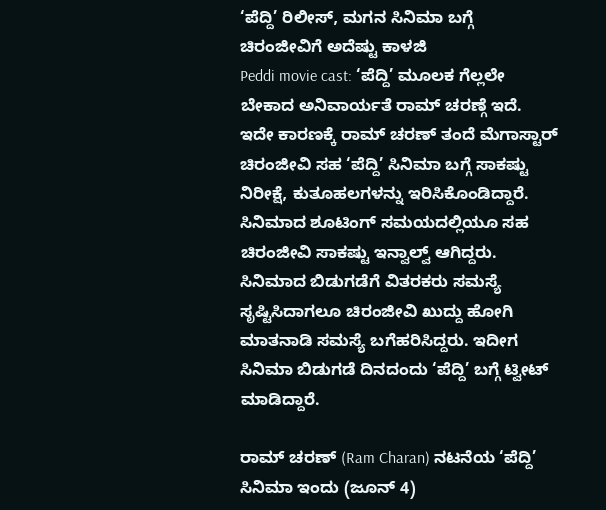‘ಪೆದ್ದಿ’ ರಿಲೀಸ್, ಮಗನ ಸಿನಿಮಾ ಬಗ್ಗೆ ಚಿರಂಜೀವಿಗೆ ಅದೆಷ್ಟು ಕಾಳಜಿ
Peddi movie cast: ‘ಪೆದ್ದಿ’ ಮೂಲಕ ಗೆಲ್ಲಲೇ ಬೇಕಾದ ಅನಿವಾರ್ಯತೆ ರಾಮ್ ಚರಣ್ಗೆ ಇದೆ. ಇದೇ ಕಾರಣಕ್ಕೆ ರಾಮ್ ಚರಣ್ ತಂದೆ ಮೆಗಾಸ್ಟಾರ್ ಚಿರಂಜೀವಿ ಸಹ ‘ಪೆದ್ದಿ’ ಸಿನಿಮಾ ಬಗ್ಗೆ ಸಾಕಷ್ಟು ನಿರೀಕ್ಷೆ, ಕುತೂಹಲಗಳನ್ನು ಇರಿಸಿಕೊಂಡಿದ್ದಾರೆ. ಸಿನಿಮಾದ ಶೂಟಿಂಗ್ ಸಮಯದಲ್ಲಿಯೂ ಸಹ ಚಿರಂಜೀವಿ ಸಾಕಷ್ಟು ಇನ್ವಾಲ್ವ್ ಆಗಿದ್ದರು. ಸಿನಿಮಾದ ಬಿಡುಗಡೆಗೆ ವಿತರಕರು ಸಮಸ್ಯೆ ಸೃಷ್ಟಿಸಿದಾಗಲೂ ಚಿರಂಜೀವಿ ಖುದ್ದು ಹೋಗಿ ಮಾತನಾಡಿ ಸಮಸ್ಯೆ ಬಗೆಹರಿಸಿದ್ದರು. ಇದೀಗ ಸಿನಿಮಾ ಬಿಡುಗಡೆ ದಿನದಂದು ‘ಪೆದ್ದಿ’ ಬಗ್ಗೆ ಟ್ವೀಟ್ ಮಾಡಿದ್ದಾರೆ.

ರಾಮ್ ಚರಣ್ (Ram Charan) ನಟನೆಯ ‘ಪೆದ್ದಿ’ ಸಿನಿಮಾ ಇಂದು (ಜೂನ್ 4)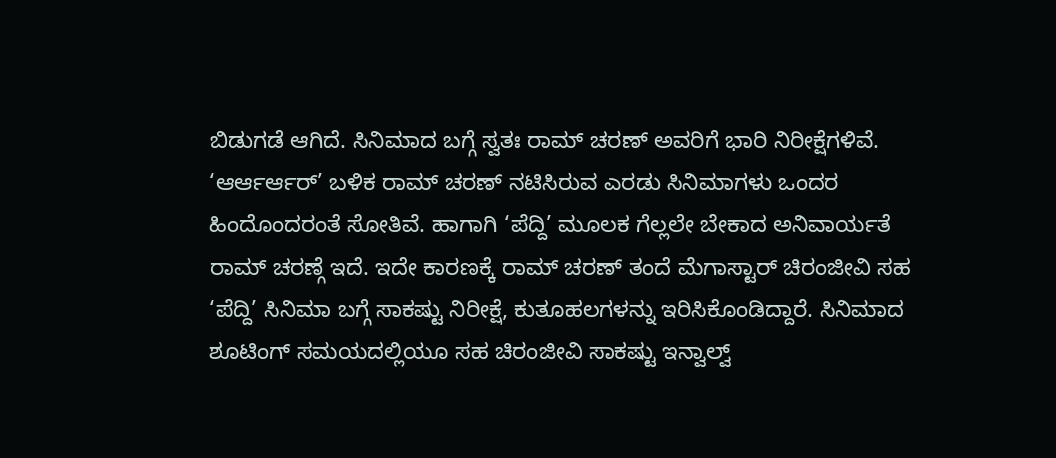ಬಿಡುಗಡೆ ಆಗಿದೆ. ಸಿನಿಮಾದ ಬಗ್ಗೆ ಸ್ವತಃ ರಾಮ್ ಚರಣ್ ಅವರಿಗೆ ಭಾರಿ ನಿರೀಕ್ಷೆಗಳಿವೆ. ‘ಆರ್ಆರ್ಆರ್’ ಬಳಿಕ ರಾಮ್ ಚರಣ್ ನಟಿಸಿರುವ ಎರಡು ಸಿನಿಮಾಗಳು ಒಂದರ ಹಿಂದೊಂದರಂತೆ ಸೋತಿವೆ. ಹಾಗಾಗಿ ‘ಪೆದ್ದಿ’ ಮೂಲಕ ಗೆಲ್ಲಲೇ ಬೇಕಾದ ಅನಿವಾರ್ಯತೆ ರಾಮ್ ಚರಣ್ಗೆ ಇದೆ. ಇದೇ ಕಾರಣಕ್ಕೆ ರಾಮ್ ಚರಣ್ ತಂದೆ ಮೆಗಾಸ್ಟಾರ್ ಚಿರಂಜೀವಿ ಸಹ ‘ಪೆದ್ದಿ’ ಸಿನಿಮಾ ಬಗ್ಗೆ ಸಾಕಷ್ಟು ನಿರೀಕ್ಷೆ, ಕುತೂಹಲಗಳನ್ನು ಇರಿಸಿಕೊಂಡಿದ್ದಾರೆ. ಸಿನಿಮಾದ ಶೂಟಿಂಗ್ ಸಮಯದಲ್ಲಿಯೂ ಸಹ ಚಿರಂಜೀವಿ ಸಾಕಷ್ಟು ಇನ್ವಾಲ್ವ್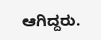ಆಗಿದ್ದರು.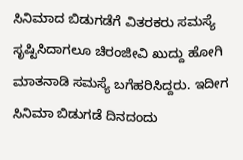ಸಿನಿಮಾದ ಬಿಡುಗಡೆಗೆ ವಿತರಕರು ಸಮಸ್ಯೆ ಸೃಷ್ಟಿಸಿದಾಗಲೂ ಚಿರಂಜೀವಿ ಖುದ್ದು ಹೋಗಿ ಮಾತನಾಡಿ ಸಮಸ್ಯೆ ಬಗೆಹರಿಸಿದ್ದರು. ಇದೀಗ ಸಿನಿಮಾ ಬಿಡುಗಡೆ ದಿನದಂದು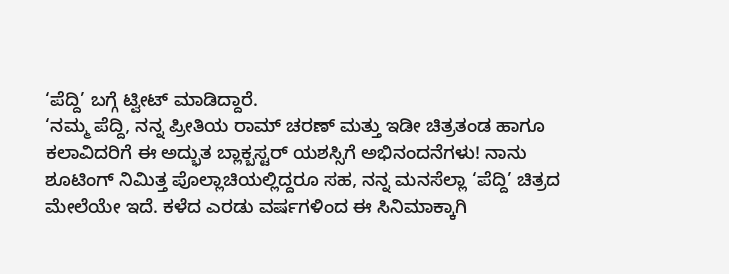‘ಪೆದ್ದಿ’ ಬಗ್ಗೆ ಟ್ವೀಟ್ ಮಾಡಿದ್ದಾರೆ.
‘ನಮ್ಮ ಪೆದ್ದಿ, ನನ್ನ ಪ್ರೀತಿಯ ರಾಮ್ ಚರಣ್ ಮತ್ತು ಇಡೀ ಚಿತ್ರತಂಡ ಹಾಗೂ ಕಲಾವಿದರಿಗೆ ಈ ಅದ್ಭುತ ಬ್ಲಾಕ್ಬಸ್ಟರ್ ಯಶಸ್ಸಿಗೆ ಅಭಿನಂದನೆಗಳು! ನಾನು ಶೂಟಿಂಗ್ ನಿಮಿತ್ತ ಪೊಲ್ಲಾಚಿಯಲ್ಲಿದ್ದರೂ ಸಹ, ನನ್ನ ಮನಸೆಲ್ಲಾ ‘ಪೆದ್ದಿ’ ಚಿತ್ರದ ಮೇಲೆಯೇ ಇದೆ. ಕಳೆದ ಎರಡು ವರ್ಷಗಳಿಂದ ಈ ಸಿನಿಮಾಕ್ಕಾಗಿ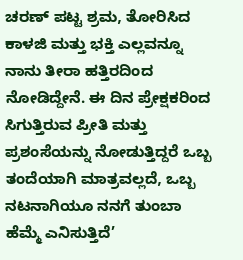ಚರಣ್ ಪಟ್ಟ ಶ್ರಮ, ತೋರಿಸಿದ ಕಾಳಜಿ ಮತ್ತು ಭಕ್ತಿ ಎಲ್ಲವನ್ನೂ ನಾನು ತೀರಾ ಹತ್ತಿರದಿಂದ ನೋಡಿದ್ದೇನೆ. ಈ ದಿನ ಪ್ರೇಕ್ಷಕರಿಂದ ಸಿಗುತ್ತಿರುವ ಪ್ರೀತಿ ಮತ್ತು ಪ್ರಶಂಸೆಯನ್ನು ನೋಡುತ್ತಿದ್ದರೆ ಒಬ್ಬ ತಂದೆಯಾಗಿ ಮಾತ್ರವಲ್ಲದೆ, ಒಬ್ಬ ನಟನಾಗಿಯೂ ನನಗೆ ತುಂಬಾ ಹೆಮ್ಮೆ ಎನಿಸುತ್ತಿದೆ’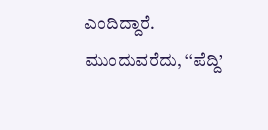ಎಂದಿದ್ದಾರೆ.
ಮುಂದುವರೆದು, ‘‘ಪೆದ್ದಿ’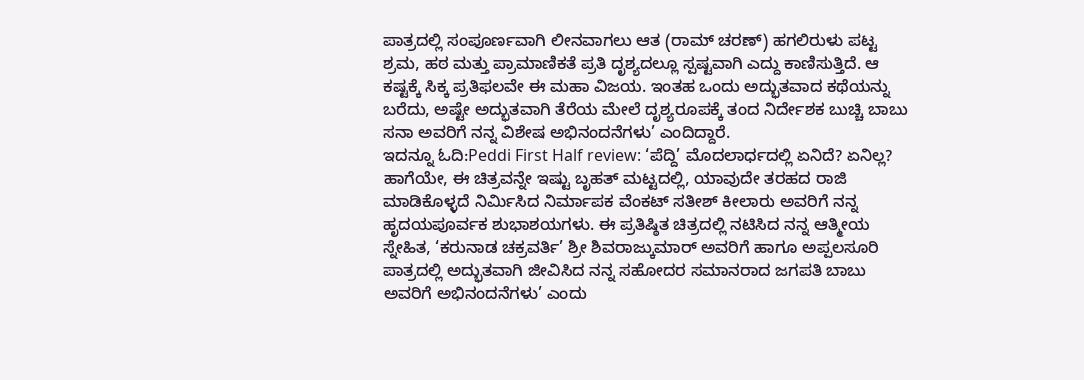ಪಾತ್ರದಲ್ಲಿ ಸಂಪೂರ್ಣವಾಗಿ ಲೀನವಾಗಲು ಆತ (ರಾಮ್ ಚರಣ್) ಹಗಲಿರುಳು ಪಟ್ಟ ಶ್ರಮ, ಹಠ ಮತ್ತು ಪ್ರಾಮಾಣಿಕತೆ ಪ್ರತಿ ದೃಶ್ಯದಲ್ಲೂ ಸ್ಪಷ್ಟವಾಗಿ ಎದ್ದು ಕಾಣಿಸುತ್ತಿದೆ. ಆ ಕಷ್ಟಕ್ಕೆ ಸಿಕ್ಕ ಪ್ರತಿಫಲವೇ ಈ ಮಹಾ ವಿಜಯ. ಇಂತಹ ಒಂದು ಅದ್ಭುತವಾದ ಕಥೆಯನ್ನು ಬರೆದು, ಅಷ್ಟೇ ಅದ್ಭುತವಾಗಿ ತೆರೆಯ ಮೇಲೆ ದೃಶ್ಯರೂಪಕ್ಕೆ ತಂದ ನಿರ್ದೇಶಕ ಬುಚ್ಚಿ ಬಾಬು ಸನಾ ಅವರಿಗೆ ನನ್ನ ವಿಶೇಷ ಅಭಿನಂದನೆಗಳು’ ಎಂದಿದ್ದಾರೆ.
ಇದನ್ನೂ ಓದಿ:Peddi First Half review: ‘ಪೆದ್ದಿ’ ಮೊದಲಾರ್ಧದಲ್ಲಿ ಏನಿದೆ? ಏನಿಲ್ಲ?
ಹಾಗೆಯೇ, ಈ ಚಿತ್ರವನ್ನೇ ಇಷ್ಟು ಬೃಹತ್ ಮಟ್ಟದಲ್ಲಿ, ಯಾವುದೇ ತರಹದ ರಾಜಿ ಮಾಡಿಕೊಳ್ಳದೆ ನಿರ್ಮಿಸಿದ ನಿರ್ಮಾಪಕ ವೆಂಕಟ್ ಸತೀಶ್ ಕೀಲಾರು ಅವರಿಗೆ ನನ್ನ ಹೃದಯಪೂರ್ವಕ ಶುಭಾಶಯಗಳು. ಈ ಪ್ರತಿಷ್ಠಿತ ಚಿತ್ರದಲ್ಲಿ ನಟಿಸಿದ ನನ್ನ ಆತ್ಮೀಯ ಸ್ನೇಹಿತ, ‘ಕರುನಾಡ ಚಕ್ರವರ್ತಿ’ ಶ್ರೀ ಶಿವರಾಜ್ಕುಮಾರ್ ಅವರಿಗೆ ಹಾಗೂ ಅಪ್ಪಲಸೂರಿ ಪಾತ್ರದಲ್ಲಿ ಅದ್ಭುತವಾಗಿ ಜೀವಿಸಿದ ನನ್ನ ಸಹೋದರ ಸಮಾನರಾದ ಜಗಪತಿ ಬಾಬು ಅವರಿಗೆ ಅಭಿನಂದನೆಗಳು’ ಎಂದು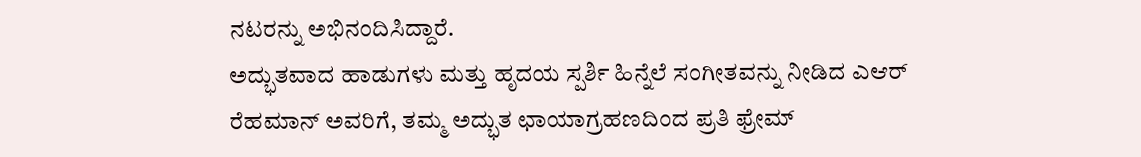ನಟರನ್ನು ಅಭಿನಂದಿಸಿದ್ದಾರೆ.
ಅದ್ಭುತವಾದ ಹಾಡುಗಳು ಮತ್ತು ಹೃದಯ ಸ್ಪರ್ಶಿ ಹಿನ್ನೆಲೆ ಸಂಗೀತವನ್ನು ನೀಡಿದ ಎಆರ್ ರೆಹಮಾನ್ ಅವರಿಗೆ, ತಮ್ಮ ಅದ್ಭುತ ಛಾಯಾಗ್ರಹಣದಿಂದ ಪ್ರತಿ ಫ್ರೇಮ್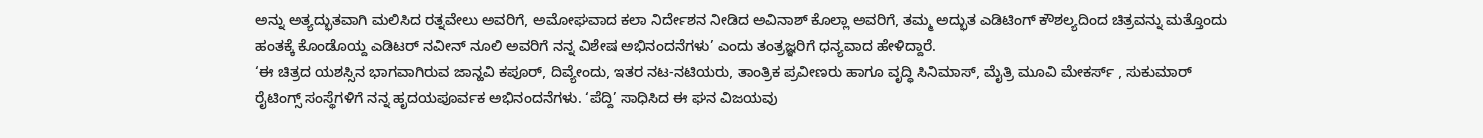ಅನ್ನು ಅತ್ಯದ್ಭುತವಾಗಿ ಮಲಿಸಿದ ರತ್ನವೇಲು ಅವರಿಗೆ, ಅಮೋಘವಾದ ಕಲಾ ನಿರ್ದೇಶನ ನೀಡಿದ ಅವಿನಾಶ್ ಕೊಲ್ಲಾ ಅವರಿಗೆ, ತಮ್ಮ ಅದ್ಭುತ ಎಡಿಟಿಂಗ್ ಕೌಶಲ್ಯದಿಂದ ಚಿತ್ರವನ್ನು ಮತ್ತೊಂದು ಹಂತಕ್ಕೆ ಕೊಂಡೊಯ್ದ ಎಡಿಟರ್ ನವೀನ್ ನೂಲಿ ಅವರಿಗೆ ನನ್ನ ವಿಶೇಷ ಅಭಿನಂದನೆಗಳು’ ಎಂದು ತಂತ್ರಜ್ಞರಿಗೆ ಧನ್ಯವಾದ ಹೇಳಿದ್ದಾರೆ.
‘ಈ ಚಿತ್ರದ ಯಶಸ್ಸಿನ ಭಾಗವಾಗಿರುವ ಜಾನ್ಹವಿ ಕಪೂರ್, ದಿವ್ಯೇಂದು, ಇತರ ನಟ-ನಟಿಯರು, ತಾಂತ್ರಿಕ ಪ್ರವೀಣರು ಹಾಗೂ ವೃದ್ಧಿ ಸಿನಿಮಾಸ್, ಮೈತ್ರಿ ಮೂವಿ ಮೇಕರ್ಸ್ , ಸುಕುಮಾರ್ ರೈಟಿಂಗ್ಸ್ ಸಂಸ್ಥೆಗಳಿಗೆ ನನ್ನ ಹೃದಯಪೂರ್ವಕ ಅಭಿನಂದನೆಗಳು. ‘ಪೆದ್ದಿ’ ಸಾಧಿಸಿದ ಈ ಘನ ವಿಜಯವು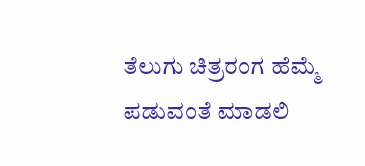ತೆಲುಗು ಚಿತ್ರರಂಗ ಹೆಮ್ಮೆ ಪಡುವಂತೆ ಮಾಡಲಿ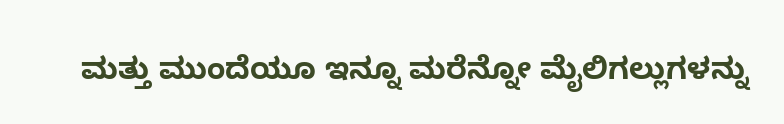ಮತ್ತು ಮುಂದೆಯೂ ಇನ್ನೂ ಮರೆನ್ನೋ ಮೈಲಿಗಲ್ಲುಗಳನ್ನು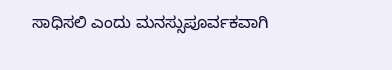ಸಾಧಿಸಲಿ ಎಂದು ಮನಸ್ಸುಪೂರ್ವಕವಾಗಿ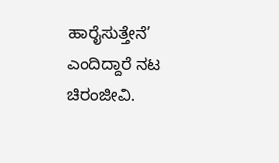ಹಾರೈಸುತ್ತೇನೆ’ ಎಂದಿದ್ದಾರೆ ನಟ ಚಿರಂಜೀವಿ.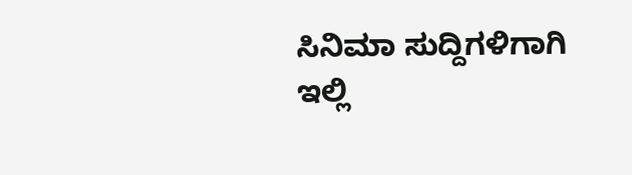ಸಿನಿಮಾ ಸುದ್ದಿಗಳಿಗಾಗಿ ಇಲ್ಲಿ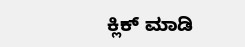ಕ್ಲಿಕ್ ಮಾಡಿ